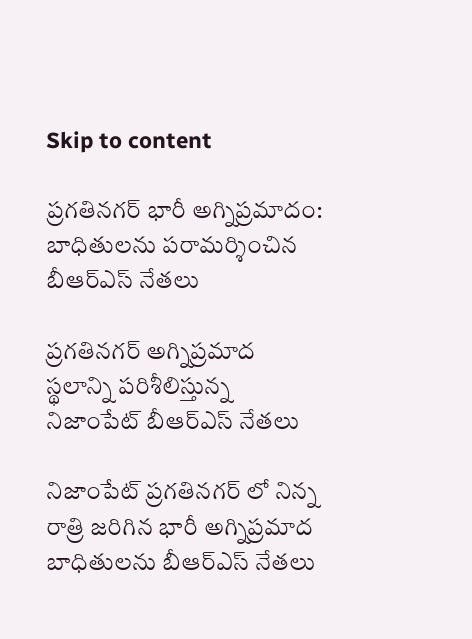Skip to content

ప్రగతినగర్ భారీ అగ్నిప్రమాదం: బాధితులను పరామర్శించిన బీఆర్ఎస్ నేతలు

ప్రగతినగర్ అగ్నిప్రమాద స్థలాన్ని పరిశీలిస్తున్న నిజాంపేట్ బీఆర్ఎస్ నేతలు

నిజాంపేట్ ప్రగతినగర్ లో నిన్న రాత్రి జరిగిన భారీ అగ్నిప్రమాద బాధితులను బీఆర్ఎస్ నేతలు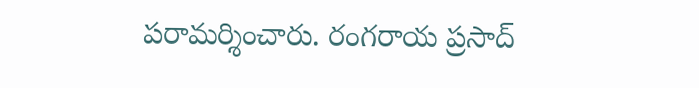పరామర్శించారు. రంగరాయ ప్రసాద్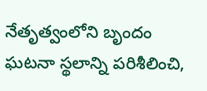నేతృత్వంలోని బృందం ఘటనా స్థలాన్ని పరిశీలించి,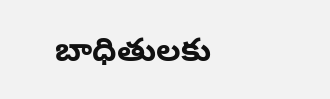బాధితులకు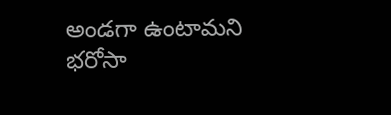అండగా ఉంటామని భరోసా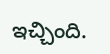ఇచ్చింది.